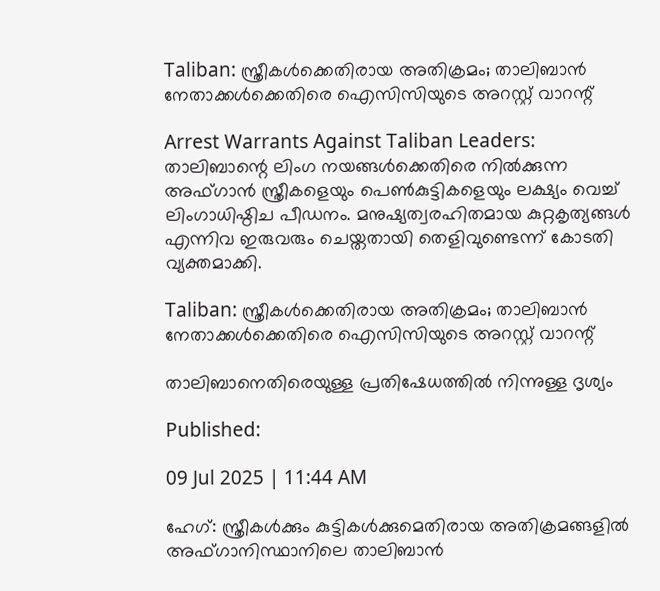Taliban: സ്ത്രീകള്‍ക്കെതിരായ അതിക്രമം; താലിബാന്‍ നേതാക്കള്‍ക്കെതിരെ ഐസിസിയുടെ അറസ്റ്റ് വാറന്റ്

Arrest Warrants Against Taliban Leaders: താലിബാന്റെ ലിംഗ നയങ്ങള്‍ക്കെതിരെ നില്‍ക്കുന്ന അഫ്ഗാന്‍ സ്ത്രീകളെയും പെണ്‍കുട്ടികളെയും ലക്ഷ്യം വെച്ച് ലിംഗാധിഷ്ഠിച പീഡനം. മനുഷ്യത്വരഹിതമായ കുറ്റകൃത്യങ്ങള്‍ എന്നിവ ഇരുവരും ചെയ്തതായി തെളിവുണ്ടെന്ന് കോടതി വ്യക്തമാക്കി.

Taliban: സ്ത്രീകള്‍ക്കെതിരായ അതിക്രമം; താലിബാന്‍ നേതാക്കള്‍ക്കെതിരെ ഐസിസിയുടെ അറസ്റ്റ് വാറന്റ്

താലിബാനെതിരെയുള്ള പ്രതിഷേധത്തില്‍ നിന്നുള്ള ദൃശ്യം

Published:

09 Jul 2025 | 11:44 AM

ഹേഗ്: സ്ത്രീകള്‍ക്കും കുട്ടികള്‍ക്കുമെതിരായ അതിക്രമങ്ങളില്‍ അഫ്ഗാനിസ്ഥാനിലെ താലിബാന്‍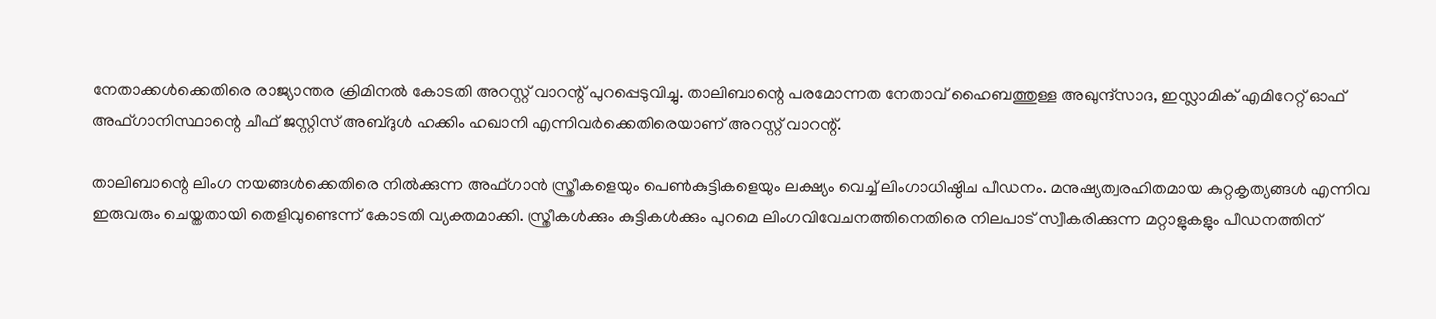നേതാക്കള്‍ക്കെതിരെ രാജ്യാന്തര ക്രിമിനല്‍ കോടതി അറസ്റ്റ് വാറന്റ് പുറപ്പെടുവിച്ചു. താലിബാന്റെ പരമോന്നത നേതാവ് ഹൈബത്തുള്ള അഖുന്ദ്‌സാദ, ഇസ്ലാമിക് എമിറേറ്റ് ഓഫ് അഫ്ഗാനിസ്ഥാന്റെ ചീഫ് ജസ്റ്റിസ് അബ്ദുള്‍ ഹക്കിം ഹഖാനി എന്നിവര്‍ക്കെതിരെയാണ് അറസ്റ്റ് വാറന്റ്.

താലിബാന്റെ ലിംഗ നയങ്ങള്‍ക്കെതിരെ നില്‍ക്കുന്ന അഫ്ഗാന്‍ സ്ത്രീകളെയും പെണ്‍കുട്ടികളെയും ലക്ഷ്യം വെച്ച് ലിംഗാധിഷ്ഠിച പീഡനം. മനുഷ്യത്വരഹിതമായ കുറ്റകൃത്യങ്ങള്‍ എന്നിവ ഇരുവരും ചെയ്തതായി തെളിവുണ്ടെന്ന് കോടതി വ്യക്തമാക്കി. സ്ത്രീകള്‍ക്കും കുട്ടികള്‍ക്കും പുറമെ ലിംഗവിവേചനത്തിനെതിരെ നിലപാട് സ്വീകരിക്കുന്ന മറ്റാളുകളും പീഡനത്തിന്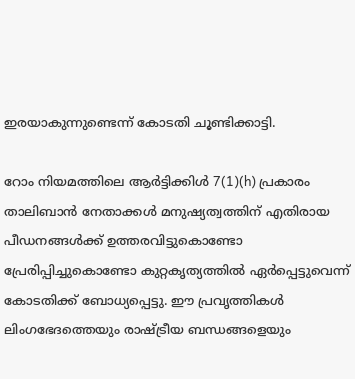ഇരയാകുന്നുണ്ടെന്ന് കോടതി ചൂണ്ടിക്കാട്ടി.

റോം നിയമത്തിലെ ആര്‍ട്ടിക്കിള്‍ 7(1)(h) പ്രകാരം താലിബാന്‍ നേതാക്കള്‍ മനുഷ്യത്വത്തിന് എതിരായ പീഡനങ്ങള്‍ക്ക് ഉത്തരവിട്ടുകൊണ്ടോ പ്രേരിപ്പിച്ചുകൊണ്ടോ കുറ്റകൃത്യത്തില്‍ ഏര്‍പ്പെട്ടുവെന്ന് കോടതിക്ക് ബോധ്യപ്പെട്ടു. ഈ പ്രവൃത്തികള്‍ ലിംഗഭേദത്തെയും രാഷ്ട്രീയ ബന്ധങ്ങളെയും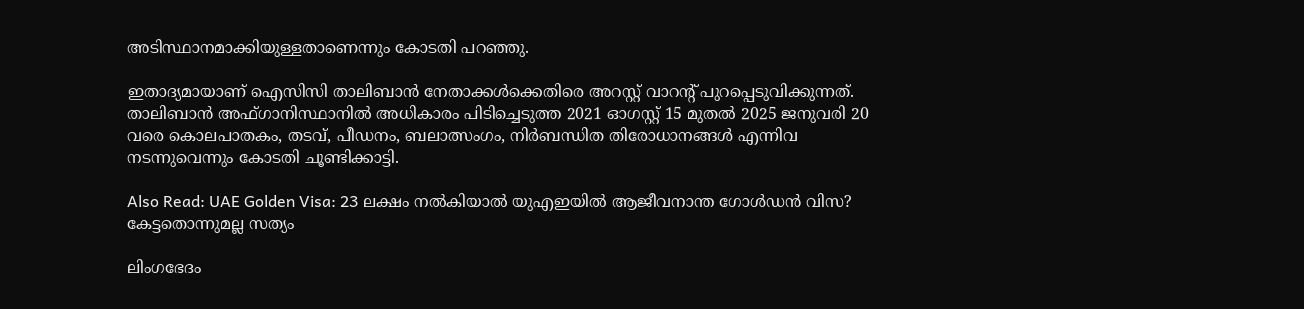അടിസ്ഥാനമാക്കിയുള്ളതാണെന്നും കോടതി പറഞ്ഞു.

ഇതാദ്യമായാണ് ഐസിസി താലിബാന്‍ നേതാക്കള്‍ക്കെതിരെ അറസ്റ്റ് വാറന്റ് പുറപ്പെടുവിക്കുന്നത്. താലിബാന്‍ അഫ്ഗാനിസ്ഥാനില്‍ അധികാരം പിടിച്ചെടുത്ത 2021 ഓഗസ്റ്റ് 15 മുതല്‍ 2025 ജനുവരി 20 വരെ കൊലപാതകം, തടവ്, പീഡനം, ബലാത്സംഗം, നിര്‍ബന്ധിത തിരോധാനങ്ങള്‍ എന്നിവ നടന്നുവെന്നും കോടതി ചൂണ്ടിക്കാട്ടി.

Also Read: UAE Golden Visa: 23 ലക്ഷം നല്‍കിയാല്‍ യുഎഇയില്‍ ആജീവനാന്ത ഗോള്‍ഡന്‍ വിസ? കേട്ടതൊന്നുമല്ല സത്യം

ലിംഗഭേദം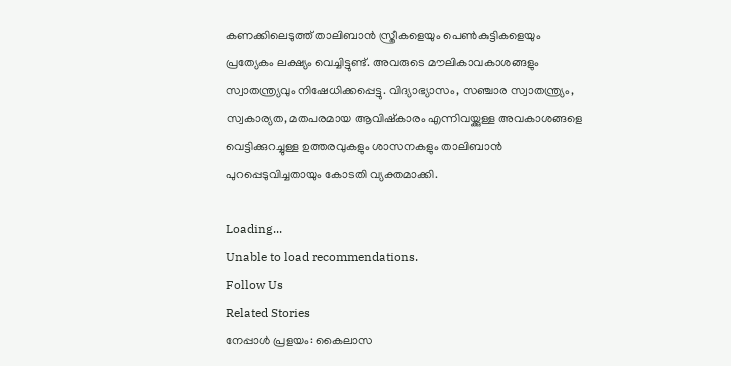കണക്കിലെടുത്ത് താലിബാന്‍ സ്ത്രീകളെയും പെണ്‍കുട്ടികളെയും പ്രത്യേകം ലക്ഷ്യം വെച്ചിട്ടുണ്ട്. അവരുടെ മൗലികാവകാശങ്ങളും സ്വാതന്ത്ര്യവും നിഷേധിക്കപ്പെട്ടു. വിദ്യാഭ്യാസം, സഞ്ചാര സ്വാതന്ത്ര്യം, സ്വകാര്യത, മതപരമായ ആവിഷ്‌കാരം എന്നിവയ്ക്കുള്ള അവകാശങ്ങളെ വെട്ടിക്കുറച്ചുള്ള ഉത്തരവുകളും ശാസനകളും താലിബാന്‍ പുറപ്പെടുവിച്ചതായും കോടതി വ്യക്തമാക്കി.

Loading...
Unable to load recommendations.
Follow Us
Related Stories
നേപ്പാൾ പ്രളയം: കൈലാസ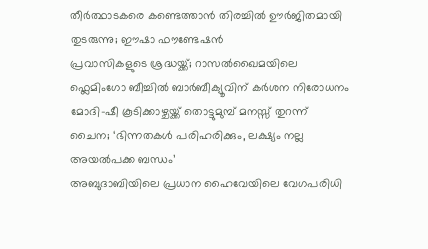തീർത്ഥാടകരെ കണ്ടെത്താൻ തിരച്ചിൽ ഊർജിതമായി തുടരുന്നു; ഈഷാ ഫൗണ്ടേഷൻ
പ്രവാസികളുടെ ശ്രദ്ധയ്ക്ക്; റാസൽഖൈമയിലെ ഫ്ലെമിംഗോ ബീച്ചിൽ ബാർബീക്യൂവിന് കർശന നിരോധനം
മോദി-ഷീ കൂടിക്കാഴ്ചയ്ക്ക് തൊട്ടുമുമ്പ് മനസ്സ് തുറന്ന് ചൈന; ‘ഭിന്നതകൾ പരിഹരിക്കും, ലക്ഷ്യം നല്ല അയൽപക്ക ബന്ധം’
അബുദാബിയിലെ പ്രധാന ഹൈവേയിലെ വേഗപരിധി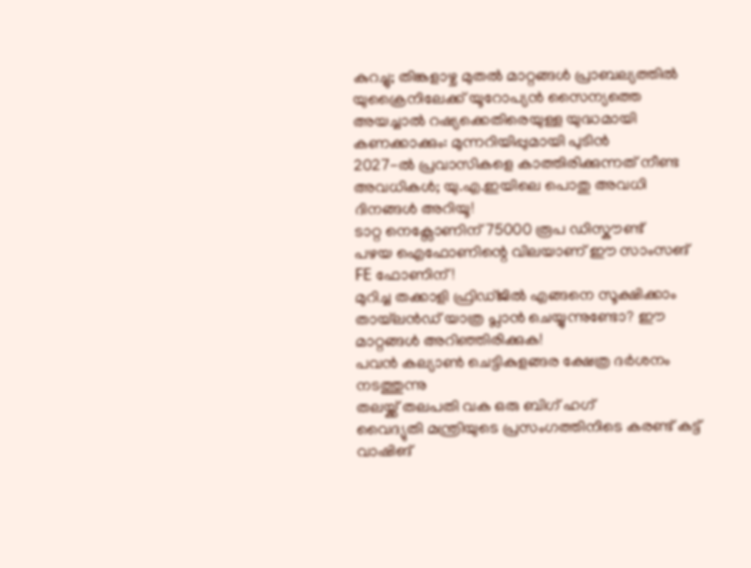കുറച്ചു; തിങ്കളാഴ്ച മുതൽ മാറ്റങ്ങൾ പ്രാബല്യത്തിൽ
യുക്രൈനിലേക്ക് യൂറോപ്യൻ സൈന്യത്തെ അയച്ചാൽ റഷ്യക്കെതിരെയുള്ള യുദ്ധമായി കണക്കാക്കും: മുന്നറിയിപ്പുമായി പുടിൻ
2027-ൽ പ്രവാസികളെ കാത്തിരിക്കുന്നത് നീണ്ട അവധികൾ; യു.എ.ഇയിലെ പൊതു അവധി ദിനങ്ങൾ അറിയൂ!
ടാറ്റ നെക്സോണിന് 75000 രൂപ ഡിസ്കൗണ്ട്
പഴയ ഐഫോണിന്റെ വിലയാണ് ഈ സാംസങ് FE ഫോണിന്!
മുറിച്ച തക്കാളി ഫ്രിഡ്ജിൽ എങ്ങനെ സൂക്ഷിക്കാം
തായ്‌ലൻഡ് യാത്ര പ്ലാൻ ചെയ്യുന്നുണ്ടോ? ഈ മാറ്റങ്ങൾ അറിഞ്ഞിരിക്കുക!
പവൻ കല്യാൺ ചെട്ടികുളങ്ങര ക്ഷേത്ര ദർശനം നടത്തുന്നു
തലയ്ക്ക് തലപതി വക ഒരു ബിഗ് ഹഗ്
വൈദ്യുതി മന്ത്രിയുടെ പ്രസംഗത്തിനിടെ കരണ്ട് കട്ട്
വാഷിങ്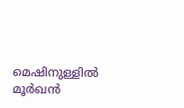മെഷിനുള്ളിൽ മൂർഖൻ